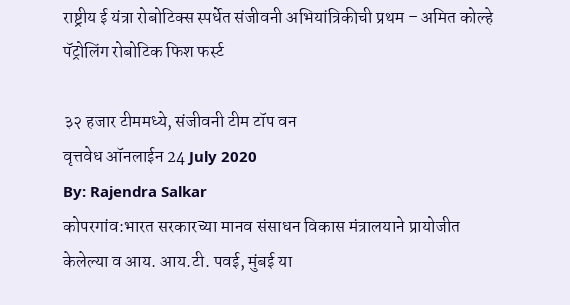राष्ट्रीय ई यंत्रा रोबोटिक्स स्पर्धेत संजीवनी अभियांत्रिकीची प्रथम – अमित कोल्हे
पॅट्रोलिंग रोबोटिक फिश फर्स्ट

३२ हजार टीममध्ये, संजीवनी टीम टॉप वन
वृत्तवेध ऑनलाईन 24 July 2020
By: Rajendra Salkar
कोपरगांव:भारत सरकारच्या मानव संसाधन विकास मंत्रालयाने प्रायोजीत केलेल्या व आय. आय.टी. पवई, मुंबई या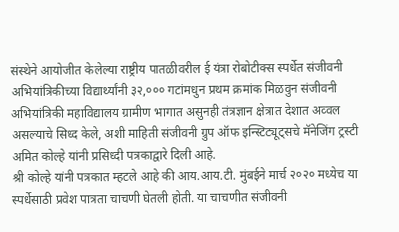संस्थेने आयोजीत केलेल्या राष्ट्रीय पातळीवरील ई यंत्रा रोबोटीक्स स्पर्धेत संजीवनी अभियांत्रिकीच्या विद्यार्थ्यांनी ३२,००० गटांमधुन प्रथम क्रमांक मिळवुन संजीवनी अभियांत्रिकी महाविद्यालय ग्रामीण भागात असुनही तंत्रज्ञान क्षेत्रात देशात अव्वल असल्याचे सिध्द केले, अशी माहिती संजीवनी ग्रुप ऑफ इन्स्टिट्यूट्सचे मॅनेजिंग ट्रस्टी अमित कोल्हे यांनी प्रसिध्दी पत्रकाद्वारे दिली आहे.
श्री कोल्हे यांनी पत्रकात म्हटले आहे की आय.आय.टी. मुंबईने मार्च २०२० मध्येच या स्पर्धेसाठी प्रवेश पात्रता चाचणी घेतली होती. या चाचणीत संजीवनी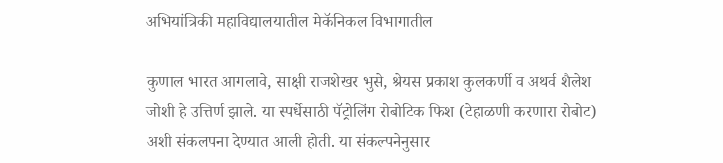अभियांत्रिकी महाविद्यालयातील मेकॅनिकल विभागातील

कुणाल भारत आगलावे, साक्षी राजशेखर भुसे, श्रेयस प्रकाश कुलकर्णी व अथर्व शैलेश जोशी हे उत्तिर्ण झाले. या स्पर्धेसाठी पॅट्रोलिंग रोबोटिक फिश (टेहाळणी करणारा रोबोट) अशी संकलपना देण्यात आली होती. या संकल्पनेनुसार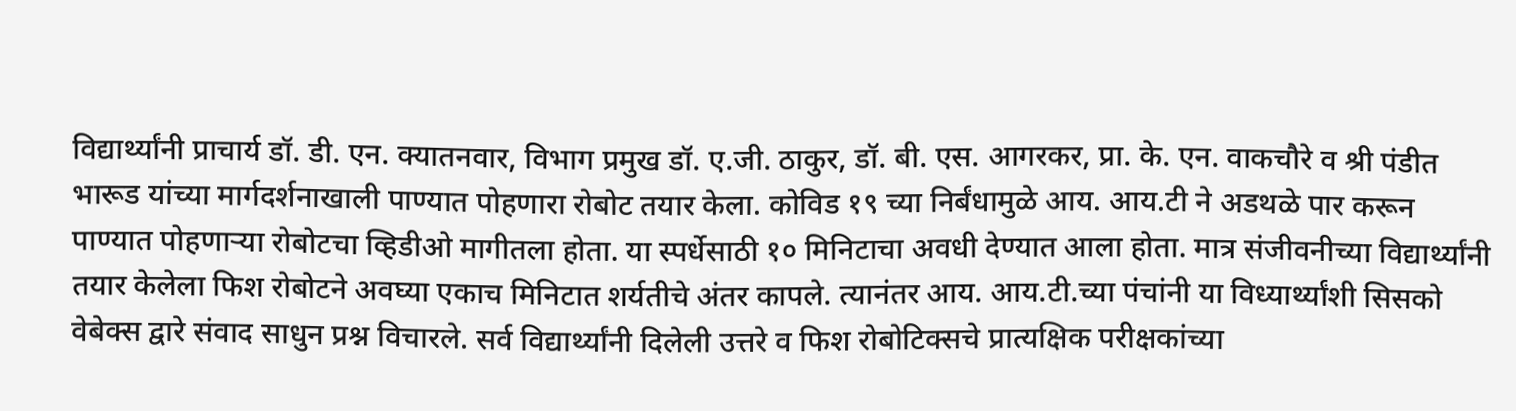विद्यार्थ्यांनी प्राचार्य डॉ. डी. एन. क्यातनवार, विभाग प्रमुख डॉ. ए.जी. ठाकुर, डॉ. बी. एस. आगरकर, प्रा. के. एन. वाकचौरे व श्री पंडीत भारूड यांच्या मार्गदर्शनाखाली पाण्यात पोहणारा रोबोट तयार केला. कोविड १९ च्या निर्बंधामुळे आय. आय.टी ने अडथळे पार करून पाण्यात पोहणाऱ्या रोबोटचा व्हिडीओ मागीतला होता. या स्पर्धेसाठी १० मिनिटाचा अवधी देण्यात आला होता. मात्र संजीवनीच्या विद्यार्थ्यांनी तयार केलेला फिश रोबोटने अवघ्या एकाच मिनिटात शर्यतीचे अंतर कापले. त्यानंतर आय. आय.टी.च्या पंचांनी या विध्यार्थ्यांशी सिसको वेबेक्स द्वारे संवाद साधुन प्रश्न विचारले. सर्व विद्यार्थ्यांनी दिलेली उत्तरे व फिश रोबोटिक्सचे प्रात्यक्षिक परीक्षकांच्या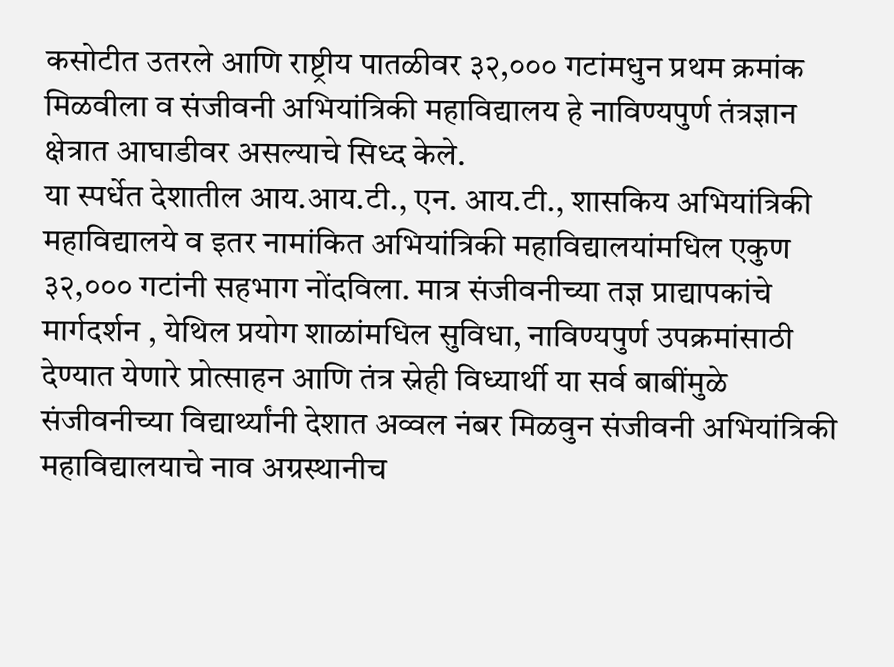कसोटीत उतरले आणि राष्ट्रीय पातळीवर ३२,००० गटांमधुन प्रथम क्रमांक मिळवीला व संजीवनी अभियांत्रिकी महाविद्यालय हे नाविण्यपुर्ण तंत्रज्ञान क्षेत्रात आघाडीवर असल्याचे सिध्द केले.
या स्पर्धेत देशातील आय.आय.टी., एन. आय.टी., शासकिय अभियांत्रिकी महाविद्यालये व इतर नामांकित अभियांत्रिकी महाविद्यालयांमधिल एकुण ३२,००० गटांनी सहभाग नोंदविला. मात्र संजीवनीच्या तज्ञ प्राद्यापकांचे मार्गदर्शन , येथिल प्रयोग शाळांमधिल सुविधा, नाविण्यपुर्ण उपक्रमांसाठी देण्यात येणारे प्रोत्साहन आणि तंत्र स्नेही विध्यार्थी या सर्व बाबींमुळे संजीवनीच्या विद्यार्थ्यांनी देशात अव्वल नंबर मिळवुन संजीवनी अभियांत्रिकी महाविद्यालयाचे नाव अग्रस्थानीच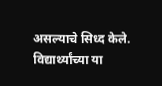असल्याचे सिध्द केले.
विद्यार्थ्यांच्या या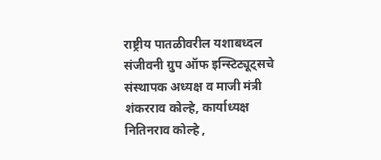राष्ट्रीय पातळीवरील यशाबध्दल संजीवनी ग्रुप ऑफ इन्स्टिट्यूट्सचे संस्थापक अध्यक्ष व माजी मंत्री शंकरराव कोल्हे, कार्याध्यक्ष नितिनराव कोल्हे ,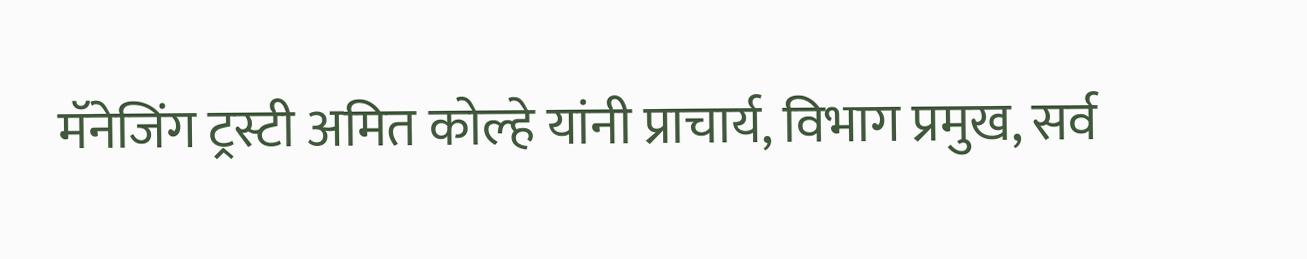मॅनेजिंग ट्रस्टी अमित कोल्हे यांनी प्राचार्य, विभाग प्रमुख, सर्व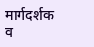मार्गदर्शक व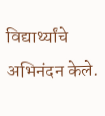विद्यार्थ्यांचे अभिनंदन केले.